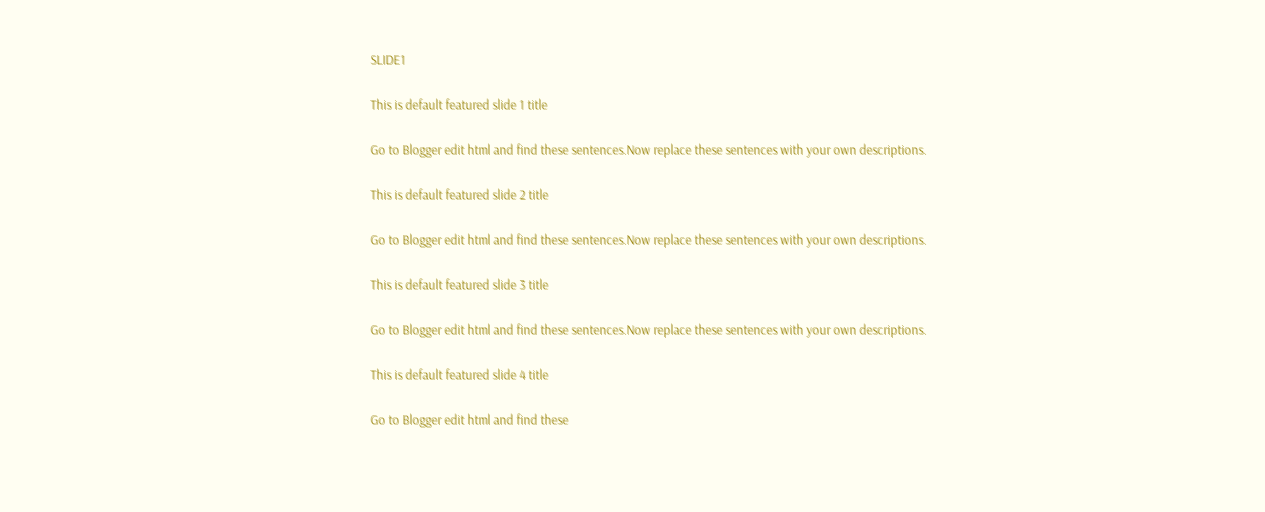SLIDE1

This is default featured slide 1 title

Go to Blogger edit html and find these sentences.Now replace these sentences with your own descriptions.

This is default featured slide 2 title

Go to Blogger edit html and find these sentences.Now replace these sentences with your own descriptions.

This is default featured slide 3 title

Go to Blogger edit html and find these sentences.Now replace these sentences with your own descriptions.

This is default featured slide 4 title

Go to Blogger edit html and find these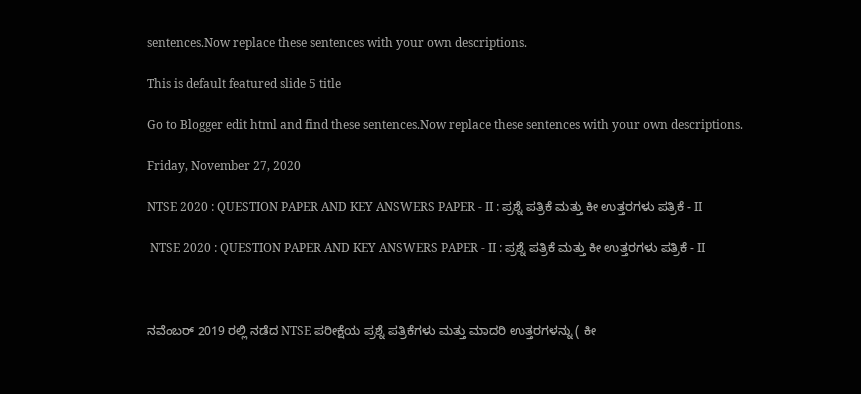sentences.Now replace these sentences with your own descriptions.

This is default featured slide 5 title

Go to Blogger edit html and find these sentences.Now replace these sentences with your own descriptions.

Friday, November 27, 2020

NTSE 2020 : QUESTION PAPER AND KEY ANSWERS PAPER - II : ಪ್ರಶ್ನೆ ಪತ್ರಿಕೆ ಮತ್ತು ಕೀ ಉತ್ತರಗಳು ಪತ್ರಿಕೆ - II

 NTSE 2020 : QUESTION PAPER AND KEY ANSWERS PAPER - II : ಪ್ರಶ್ನೆ ಪತ್ರಿಕೆ ಮತ್ತು ಕೀ ಉತ್ತರಗಳು ಪತ್ರಿಕೆ - II



ನವೆಂಬರ್‌ 2019 ರಲ್ಲಿ ನಡೆದ NTSE ಪರೀಕ್ಷೆಯ ಪ್ರಶ್ನೆ ಪತ್ರಿಕೆಗಳು ಮತ್ತು ಮಾದರಿ ಉತ್ತರಗಳನ್ನು ( ಕೀ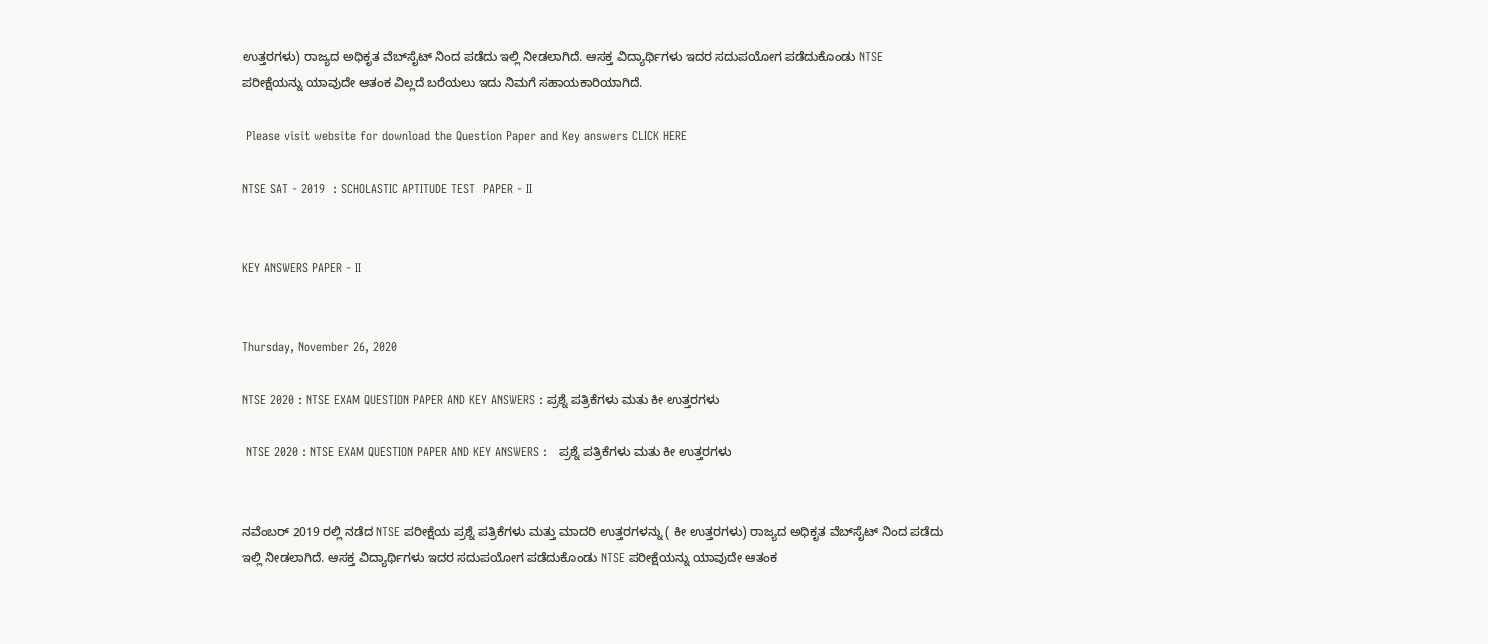ಉತ್ತರಗಳು) ರಾಜ್ಯದ ಅಧಿಕೃತ ವೆಬ್‌ಸೈಟ್‌ ನಿಂದ ಪಡೆದು ಇಲ್ಲಿ ನೀಡಲಾಗಿದೆ. ಆಸಕ್ತ ವಿದ್ಯಾರ್ಥಿಗಳು ಇದರ ಸದುಪಯೋಗ ಪಡೆದುಕೊಂಡು NTSE ಪರೀಕ್ಷೆಯನ್ನು ಯಾವುದೇ ಆತಂಕ ವಿಲ್ಲದೆ ಬರೆಯಲು ಇದು ನಿಮಗೆ ಸಹಾಯಕಾರಿಯಾಗಿದೆ.

 Please visit website for download the Question Paper and Key answers CLICK HERE

NTSE SAT - 2019  : SCHOLASTIC APTITUDE TEST  PAPER - II


KEY ANSWERS PAPER - II


Thursday, November 26, 2020

NTSE 2020 : NTSE EXAM QUESTION PAPER AND KEY ANSWERS : ಪ್ರಶ್ನೆ ಪತ್ರಿಕೆಗಳು ಮತು ಕೀ ಉತ್ತರಗಳು

 NTSE 2020 : NTSE EXAM QUESTION PAPER AND KEY ANSWERS :   ಪ್ರಶ್ನೆ ಪತ್ರಿಕೆಗಳು ಮತು ಕೀ ಉತ್ತರಗಳು


ನವೆಂಬರ್‌ 2019 ರಲ್ಲಿ ನಡೆದ NTSE ಪರೀಕ್ಷೆಯ ಪ್ರಶ್ನೆ ಪತ್ರಿಕೆಗಳು ಮತ್ತು ಮಾದರಿ ಉತ್ತರಗಳನ್ನು ( ಕೀ ಉತ್ತರಗಳು) ರಾಜ್ಯದ ಅಧಿಕೃತ ವೆಬ್‌ಸೈಟ್‌ ನಿಂದ ಪಡೆದು ಇಲ್ಲಿ ನೀಡಲಾಗಿದೆ. ಆಸಕ್ತ ವಿದ್ಯಾರ್ಥಿಗಳು ಇದರ ಸದುಪಯೋಗ ಪಡೆದುಕೊಂಡು NTSE ಪರೀಕ್ಷೆಯನ್ನು ಯಾವುದೇ ಆತಂಕ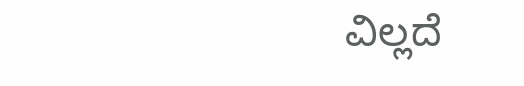ವಿಲ್ಲದೆ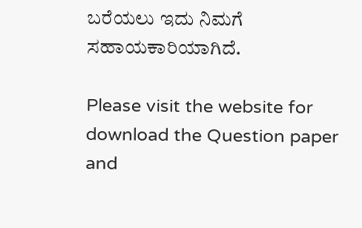ಬರೆಯಲು ಇದು ನಿಮಗೆ ಸಹಾಯಕಾರಿಯಾಗಿದೆ.

Please visit the website for download the Question paper and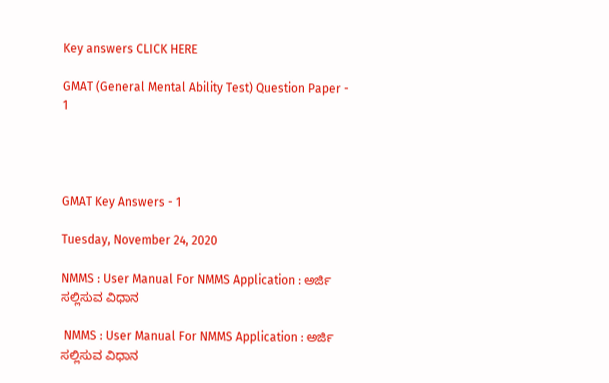Key answers CLICK HERE

GMAT (General Mental Ability Test) Question Paper - 1




GMAT Key Answers - 1

Tuesday, November 24, 2020

NMMS : User Manual For NMMS Application : ಅರ್ಜಿ ಸಲ್ಲಿಸುವ ವಿಧಾನ

 NMMS : User Manual For NMMS Application : ಅರ್ಜಿ ಸಲ್ಲಿಸುವ ವಿಧಾನ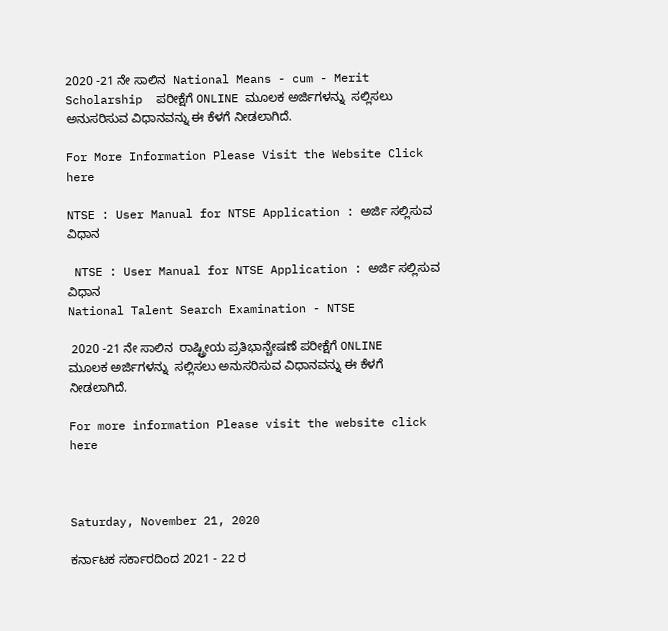2020 -21 ನೇ ಸಾಲಿನ  National Means - cum - Merit Scholarship  ಪರೀಕ್ಷೆಗೆ ONLINE ಮೂಲಕ ಅರ್ಜಿಗಳನ್ನು  ಸಲ್ಲಿಸಲು ಅನುಸರಿಸುವ ವಿಧಾನವನ್ನು ಈ ಕೆಳಗೆ ನೀಡಲಾಗಿದೆ.

For More Information Please Visit the Website Click here

NTSE : User Manual for NTSE Application : ಅರ್ಜಿ ಸಲ್ಲಿಸುವ ವಿಧಾನ

 NTSE : User Manual for NTSE Application : ಅರ್ಜಿ ಸಲ್ಲಿಸುವ ವಿಧಾನ
National Talent Search Examination - NTSE

 2020 -21 ನೇ ಸಾಲಿನ  ರಾಷ್ಟ್ರೀಯ ಪ್ರತಿಭಾನ್ಚೇಷಣೆ ಪರೀಕ್ಷೆಗೆ ONLINE ಮೂಲಕ ಅರ್ಜಿಗಳನ್ನು  ಸಲ್ಲಿಸಲು ಅನುಸರಿಸುವ ವಿಧಾನವನ್ನು ಈ ಕೆಳಗೆ ನೀಡಲಾಗಿದೆ.

For more information Please visit the website click here



Saturday, November 21, 2020

ಕರ್ನಾಟಕ ಸರ್ಕಾರದಿಂದ 2021 - 22 ರ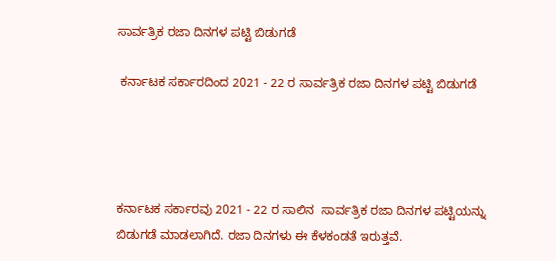ಸಾರ್ವತ್ರಿಕ ರಜಾ ದಿನಗಳ ಪಟ್ಟಿ ಬಿಡುಗಡೆ

 ಕರ್ನಾಟಕ ಸರ್ಕಾರದಿಂದ 2021 - 22 ರ ಸಾರ್ವತ್ರಿಕ ರಜಾ ದಿನಗಳ ಪಟ್ಟಿ ಬಿಡುಗಡೆ




ಕರ್ನಾಟಕ ಸರ್ಕಾರವು 2021 - 22 ರ ಸಾಲಿನ  ಸಾರ್ವತ್ರಿಕ ರಜಾ ದಿನಗಳ ಪಟ್ಟಿಯನ್ನು ಬಿಡುಗಡೆ ಮಾಡಲಾಗಿದೆ. ರಜಾ ದಿನಗಳು ಈ ಕೆಳಕಂಡತೆ ಇರುತ್ತವೆ.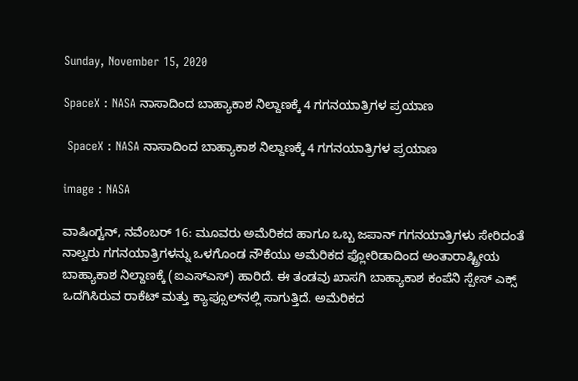Sunday, November 15, 2020

SpaceX : NASA ನಾಸಾದಿಂದ ಬಾಹ್ಯಾಕಾಶ ನಿಲ್ದಾಣಕ್ಕೆ 4 ಗಗನಯಾತ್ರಿಗಳ ಪ್ರಯಾಣ

 SpaceX : NASA ನಾಸಾದಿಂದ ಬಾಹ್ಯಾಕಾಶ ನಿಲ್ದಾಣಕ್ಕೆ 4 ಗಗನಯಾತ್ರಿಗಳ ಪ್ರಯಾಣ

image : NASA

ವಾಷಿಂಗ್ಟನ್, ನವೆಂಬರ್ 16: ಮೂವರು ಅಮೆರಿಕದ ಹಾಗೂ ಒಬ್ಬ ಜಪಾನ್ ಗಗನಯಾತ್ರಿಗಳು ಸೇರಿದಂತೆ ನಾಲ್ವರು ಗಗನಯಾತ್ರಿಗಳನ್ನು ಒಳಗೊಂಡ ನೌಕೆಯು ಅಮೆರಿಕದ ಫ್ಲೋರಿಡಾದಿಂದ ಅಂತಾರಾಷ್ಟ್ರೀಯ ಬಾಹ್ಯಾಕಾಶ ನಿಲ್ದಾಣಕ್ಕೆ (ಐಎಸ್ಎಸ್) ಹಾರಿದೆ. ಈ ತಂಡವು ಖಾಸಗಿ ಬಾಹ್ಯಾಕಾಶ ಕಂಪೆನಿ ಸ್ಪೇಸ್ ಎಕ್ಸ್ ಒದಗಿಸಿರುವ ರಾಕೆಟ್‌ ಮತ್ತು ಕ್ಯಾಪ್ಸೂಲ್‌ನಲ್ಲಿ ಸಾಗುತ್ತಿದೆ. ಅಮೆರಿಕದ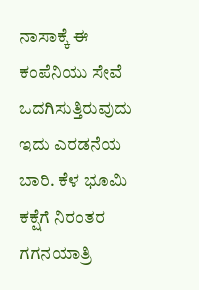ನಾಸಾಕ್ಕೆ ಈ ಕಂಪೆನಿಯು ಸೇವೆ ಒದಗಿಸುತ್ತಿರುವುದು ಇದು ಎರಡನೆಯ ಬಾರಿ. ಕೆಳ ಭೂಮಿ ಕಕ್ಷೆಗೆ ನಿರಂತರ ಗಗನಯಾತ್ರಿ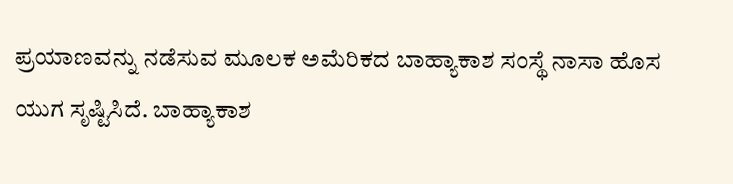ಪ್ರಯಾಣವನ್ನು ನಡೆಸುವ ಮೂಲಕ ಅಮೆರಿಕದ ಬಾಹ್ಯಾಕಾಶ ಸಂಸ್ಥೆ ನಾಸಾ ಹೊಸ ಯುಗ ಸೃಷ್ಟಿಸಿದೆ. ಬಾಹ್ಯಾಕಾಶ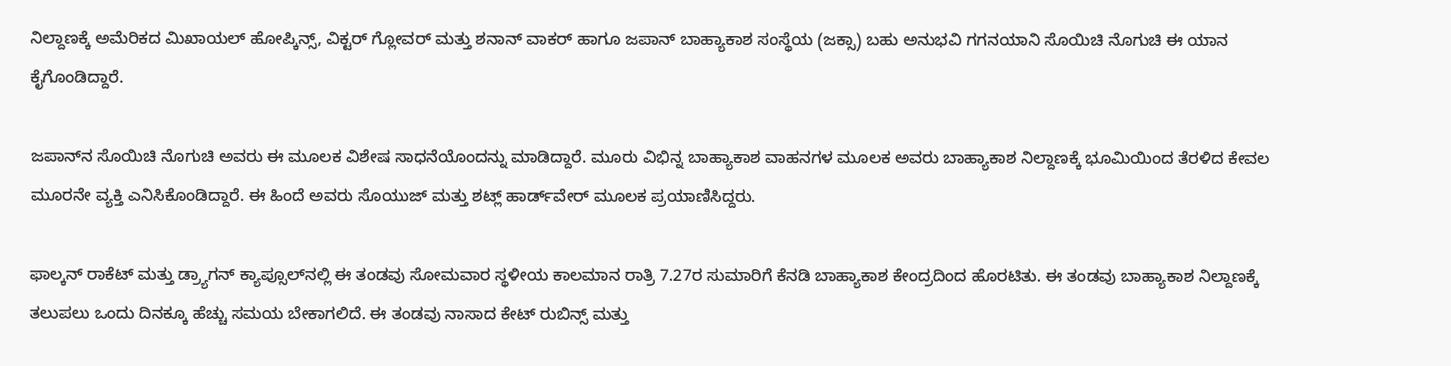ನಿಲ್ದಾಣಕ್ಕೆ ಅಮೆರಿಕದ ಮಿಖಾಯಲ್ ಹೋಪ್ಕಿನ್ಸ್, ವಿಕ್ಟರ್ ಗ್ಲೋವರ್ ಮತ್ತು ಶನಾನ್ ವಾಕರ್ ಹಾಗೂ ಜಪಾನ್‌ ಬಾಹ್ಯಾಕಾಶ ಸಂಸ್ಥೆಯ (ಜಕ್ಸಾ) ಬಹು ಅನುಭವಿ ಗಗನಯಾನಿ ಸೊಯಿಚಿ ನೊಗುಚಿ ಈ ಯಾನ ಕೈಗೊಂಡಿದ್ದಾರೆ.

ಜಪಾನ್‌ನ ಸೊಯಿಚಿ ನೊಗುಚಿ ಅವರು ಈ ಮೂಲಕ ವಿಶೇಷ ಸಾಧನೆಯೊಂದನ್ನು ಮಾಡಿದ್ದಾರೆ. ಮೂರು ವಿಭಿನ್ನ ಬಾಹ್ಯಾಕಾಶ ವಾಹನಗಳ ಮೂಲಕ ಅವರು ಬಾಹ್ಯಾಕಾಶ ನಿಲ್ದಾಣಕ್ಕೆ ಭೂಮಿಯಿಂದ ತೆರಳಿದ ಕೇವಲ ಮೂರನೇ ವ್ಯಕ್ತಿ ಎನಿಸಿಕೊಂಡಿದ್ದಾರೆ. ಈ ಹಿಂದೆ ಅವರು ಸೊಯುಜ್ ಮತ್ತು ಶಟ್ಲ್ ಹಾರ್ಡ್‌ವೇರ್ ಮೂಲಕ ಪ್ರಯಾಣಿಸಿದ್ದರು.

ಫಾಲ್ಕನ್ ರಾಕೆಟ್ ಮತ್ತು ಡ್ರ್ಯಾಗನ್ ಕ್ಯಾಪ್ಸೂಲ್‌ನಲ್ಲಿ ಈ ತಂಡವು ಸೋಮವಾರ ಸ್ಥಳೀಯ ಕಾಲಮಾನ ರಾತ್ರಿ 7.27ರ ಸುಮಾರಿಗೆ ಕೆನಡಿ ಬಾಹ್ಯಾಕಾಶ ಕೇಂದ್ರದಿಂದ ಹೊರಟಿತು. ಈ ತಂಡವು ಬಾಹ್ಯಾಕಾಶ ನಿಲ್ದಾಣಕ್ಕೆ ತಲುಪಲು ಒಂದು ದಿನಕ್ಕೂ ಹೆಚ್ಚು ಸಮಯ ಬೇಕಾಗಲಿದೆ. ಈ ತಂಡವು ನಾಸಾದ ಕೇಟ್ ರುಬಿನ್ಸ್ ಮತ್ತು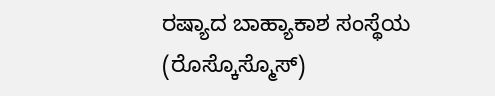ರಷ್ಯಾದ ಬಾಹ್ಯಾಕಾಶ ಸಂಸ್ಥೆಯ (ರೊಸ್ಕೊಸ್ಮೊಸ್)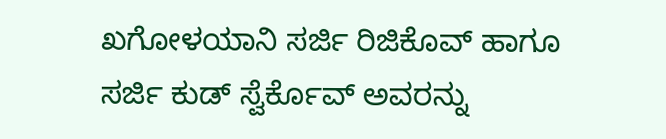ಖಗೋಳಯಾನಿ ಸರ್ಜಿ ರಿಜಿಕೊವ್ ಹಾಗೂ ಸರ್ಜಿ ಕುಡ್ ಸ್ವೆರ್ಕೊವ್ ಅವರನ್ನು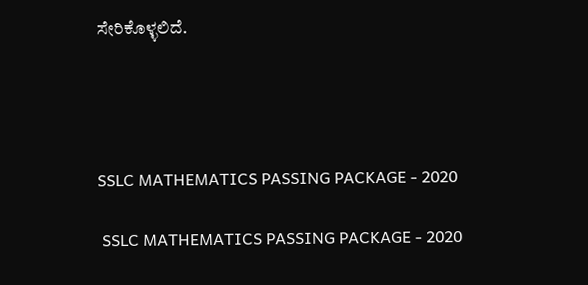ಸೇರಿಕೊಳ್ಳಲಿದೆ.




SSLC MATHEMATICS PASSING PACKAGE - 2020

 SSLC MATHEMATICS PASSING PACKAGE - 2020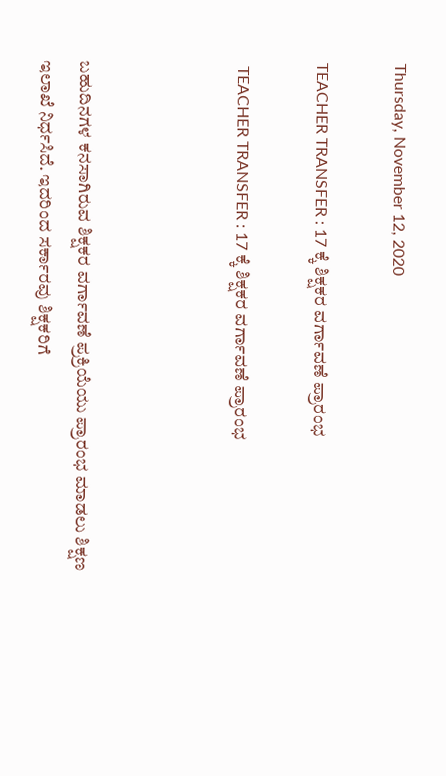Thursday, November 12, 2020

TEACHER TRANSFER : 17 ಕ್ಕೆ ಶಿಕ್ಷಕರ ವರ್ಗಾವಣೆ ಪ್ರಾರಂಭ

 TEACHER TRANSFER : 17 ಕ್ಕೆ ಶಿಕ್ಷಕರ ವರ್ಗಾವಣೆ ಪ್ರಾರಂಭ



ಬಹುದಿನಗಳ ಕನಸಾಗಿರುವ ಶಿಕ್ಷಕರ ವರ್ಗಾವಣೆ ಪ್ರಕ್ರಿಯೆಯು ಪ್ರಾರಂಭ ಮಾಡಲು ಶಿಕ್ಷಣ ಇಲಾಖೆ ನಿರ್ಧಸಿದೆ. ಇದರಿಂದ ಸರ್ಕಾರವು ಶಿಕ್ಷಕರಿಗೆ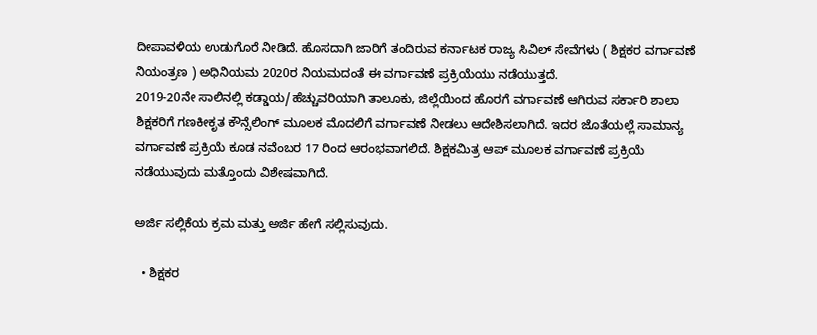ದೀಪಾವಳಿಯ ಉಡುಗೊರೆ ನೀಡಿದೆ. ಹೊಸದಾಗಿ ಜಾರಿಗೆ ತಂದಿರುವ ಕರ್ನಾಟಕ ರಾಜ್ಯ ಸಿವಿಲ್‌ ಸೇವೆಗಳು ( ಶಿಕ್ಷಕರ ವರ್ಗಾವಣೆ ನಿಯಂತ್ರಣ ) ಅಧಿನಿಯಮ 2020ರ ನಿಯಮದಂತೆ ಈ ವರ್ಗಾವಣೆ ಪ್ರಕ್ರಿಯೆಯು ನಡೆಯುತ್ತದೆ.
2019-20ನೇ ಸಾಲಿನಲ್ಲಿ ಕಡ್ಡಾಯ/ಹೆಚ್ಚುವರಿಯಾಗಿ ತಾಲೂಕು, ಜಿಲ್ಲೆಯಿಂದ ಹೊರಗೆ ವರ್ಗಾವಣೆ ಆಗಿರುವ ಸರ್ಕಾರಿ ಶಾಲಾ ಶಿಕ್ಷಕರಿಗೆ ಗಣಕೀಕೃತ ಕೌನ್ಸೆಲಿಂಗ್‌ ಮೂಲಕ ಮೊದಲಿಗೆ ವರ್ಗಾವಣೆ ನೀಡಲು ಆದೇಶಿಸಲಾಗಿದೆ. ಇದರ ಜೊತೆಯಲ್ಲೆ ಸಾಮಾನ್ಯ ವರ್ಗಾವಣೆ ಪ್ರಕ್ರಿಯೆ ಕೂಡ ನವೆಂಬರ 17 ರಿಂದ ಆರಂಭವಾಗಲಿದೆ. ಶಿಕ್ಷಕಮಿತ್ರ ಆಪ್‌ ಮೂಲಕ ವರ್ಗಾವಣೆ ಪ್ರಕ್ರಿಯೆ ನಡೆಯುವುದು ಮತ್ತೊಂದು ವಿಶೇಷವಾಗಿದೆ.

ಅರ್ಜಿ ಸಲ್ಲಿಕೆಯ ಕ್ರಮ ಮತ್ತು ಅರ್ಜಿ ಹೇಗೆ ಸಲ್ಲಿಸುವುದು.

  • ಶಿಕ್ಷಕರ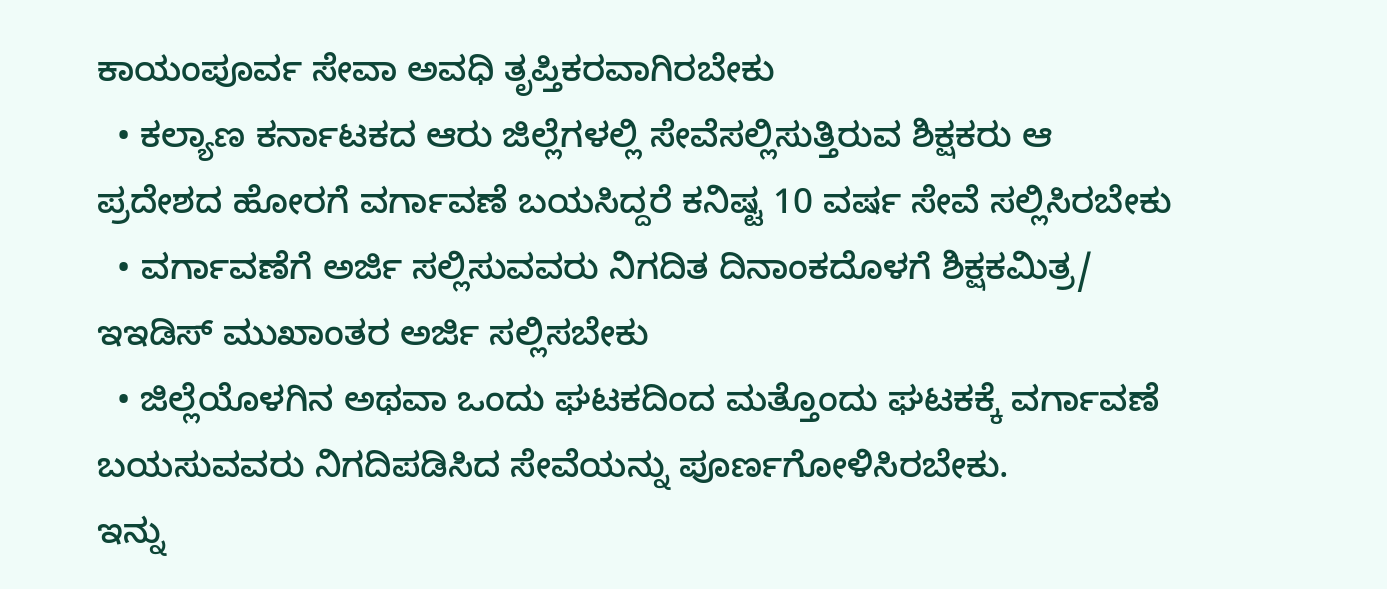ಕಾಯಂಪೂರ್ವ ಸೇವಾ ಅವಧಿ ತೃಪ್ತಿಕರವಾಗಿರಬೇಕು
  • ಕಲ್ಯಾಣ ಕರ್ನಾಟಕದ ಆರು ಜಿಲ್ಲೆಗಳಲ್ಲಿ ಸೇವೆಸಲ್ಲಿಸುತ್ತಿರುವ ಶಿಕ್ಷಕರು ಆ ಪ್ರದೇಶದ ಹೋರಗೆ ವರ್ಗಾವಣೆ ಬಯಸಿದ್ದರೆ ಕನಿಷ್ಟ 10 ವರ್ಷ ಸೇವೆ ಸಲ್ಲಿಸಿರಬೇಕು
  • ವರ್ಗಾವಣೆಗೆ ಅರ್ಜಿ ಸಲ್ಲಿಸುವವರು ನಿಗದಿತ ದಿನಾಂಕದೊಳಗೆ ಶಿಕ್ಷಕಮಿತ್ರ/ ಇಇಡಿಸ್‌ ಮುಖಾಂತರ ಅರ್ಜಿ ಸಲ್ಲಿಸಬೇಕು
  • ಜಿಲ್ಲೆಯೊಳಗಿನ ಅಥವಾ ಒಂದು ಘಟಕದಿಂದ ಮತ್ತೊಂದು ಘಟಕಕ್ಕೆ ವರ್ಗಾವಣೆ ಬಯಸುವವರು ನಿಗದಿಪಡಿಸಿದ ಸೇವೆಯನ್ನು ಪೂರ್ಣಗೋಳಿಸಿರಬೇಕು.
ಇನ್ನು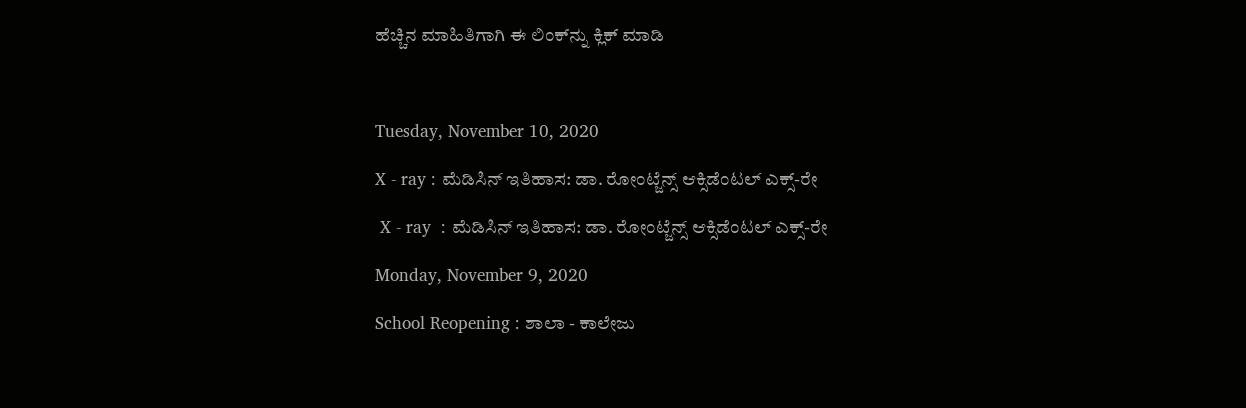ಹೆಚ್ಚಿನ ಮಾಹಿತಿಗಾಗಿ ಈ ಲಿಂಕ್‌ನ್ನು ಕ್ಲಿಕ್‌ ಮಾಡಿ



Tuesday, November 10, 2020

X - ray : ಮೆಡಿಸಿನ್ ಇತಿಹಾಸ: ಡಾ. ರೋಂಟ್ಜೆನ್ಸ್ ಆಕ್ಸಿಡೆಂಟಲ್ ಎಕ್ಸ್-ರೇ

 X - ray  : ಮೆಡಿಸಿನ್ ಇತಿಹಾಸ: ಡಾ. ರೋಂಟ್ಜೆನ್ಸ್ ಆಕ್ಸಿಡೆಂಟಲ್ ಎಕ್ಸ್-ರೇ

Monday, November 9, 2020

School Reopening : ಶಾಲಾ - ಕಾಲೇಜು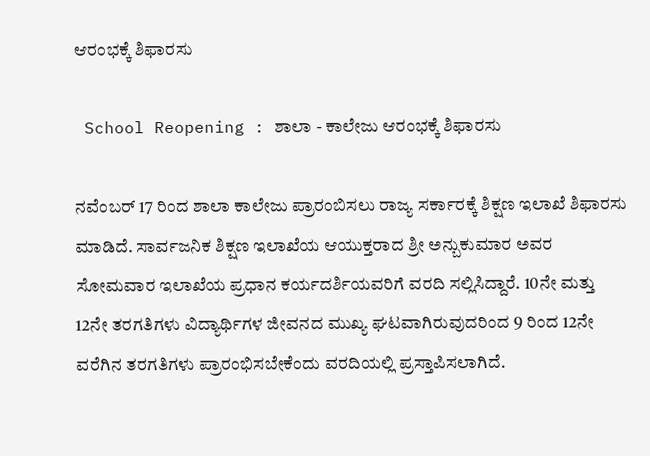ಆರಂಭಕ್ಕೆ ಶಿಫಾರಸು

 School Reopening : ಶಾಲಾ - ಕಾಲೇಜು ಆರಂಭಕ್ಕೆ ಶಿಫಾರಸು

ನವೆಂಬರ್‌ 17 ರಿಂದ ಶಾಲಾ ಕಾಲೇಜು ಪ್ರಾರಂಬಿಸಲು ರಾಜ್ಯ ಸರ್ಕಾರಕ್ಕೆ ಶಿಕ್ಷಣ ಇಲಾಖೆ ಶಿಫಾರಸು ಮಾಡಿದೆ. ಸಾರ್ವಜನಿಕ ಶಿಕ್ಷಣ ಇಲಾಖೆಯ ಆಯುಕ್ತರಾದ ಶ್ರೀ ಅನ್ಬುಕುಮಾರ ಅವರ ಸೋಮವಾರ ಇಲಾಖೆಯ ಪ್ರಧಾನ ಕರ್ಯದರ್ಶಿಯವರಿಗೆ ವರದಿ ಸಲ್ಲಿಸಿದ್ದಾರೆ. 10ನೇ ಮತ್ತು 12ನೇ ತರಗತಿಗಳು ವಿದ್ಯಾರ್ಥಿಗಳ ಜೀವನದ ಮುಖ್ಯ ಘಟವಾಗಿರುವುದರಿಂದ 9 ರಿಂದ 12ನೇ ವರೆಗಿನ ತರಗತಿಗಳು ಪ್ರಾರಂಭಿಸಬೇಕೆಂದು ವರದಿಯಲ್ಲಿ ಪ್ರಸ್ತಾಪಿಸಲಾಗಿದೆ.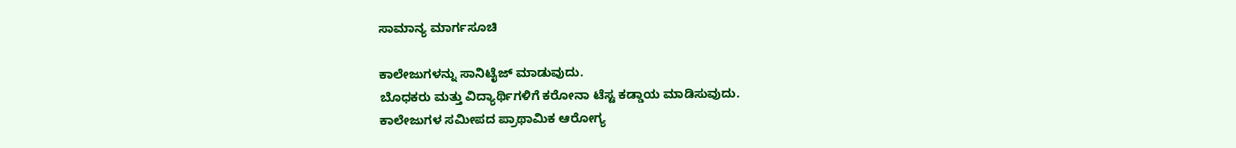ಸಾಮಾನ್ಯ ಮಾರ್ಗಸೂಚಿ

ಕಾಲೇಜುಗಳನ್ನು ಸಾನಿಟೈಜ್‌ ಮಾಡುವುದು.
ಬೊಧಕರು ಮತ್ತು ವಿದ್ಯಾರ್ಥಿಗಳಿಗೆ ಕರೋನಾ ಟೆಸ್ಟ ಕಡ್ಡಾಯ ಮಾಡಿಸುವುದು.
ಕಾಲೇಜುಗಳ ಸಮೀಪದ ಪ್ರಾಥಾಮಿಕ ಆರೋಗ್ಯ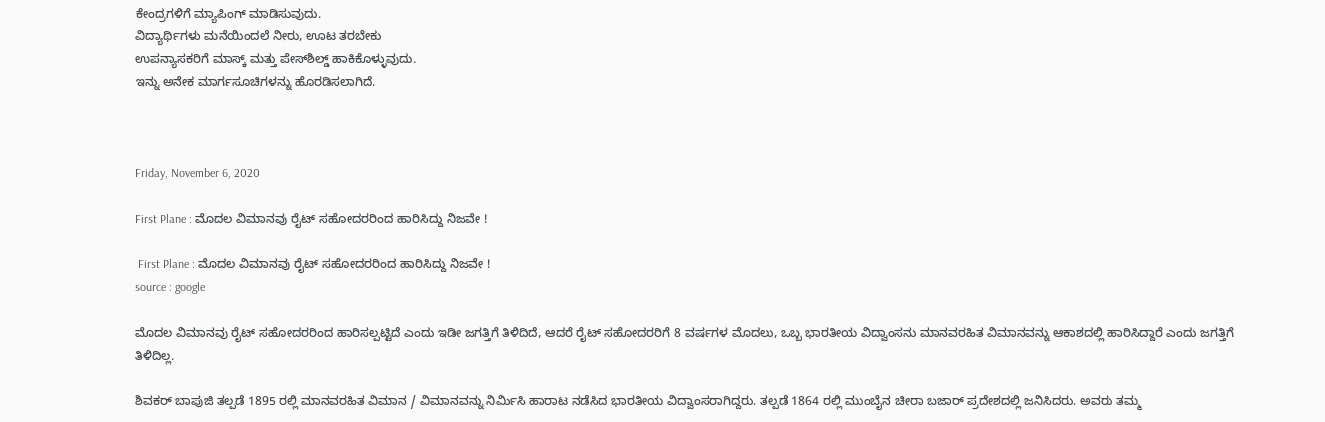ಕೇಂದ್ರಗಳಿಗೆ ಮ್ಯಾಪಿಂಗ್‌ ಮಾಡಿಸುವುದು.
ವಿದ್ಯಾರ್ಥಿಗಳು ಮನೆಯಿಂದಲೆ ನೀರು, ಊಟ ತರಬೇಕು
ಉಪನ್ಯಾಸಕರಿಗೆ ಮಾಸ್ಕ್‌ ಮತ್ತು ಪೇಸ್‌ಶಿಲ್ಡ್‌ ಹಾಕಿಕೊಳ್ಳುವುದು.
ಇನ್ನು ಅನೇಕ ಮಾರ್ಗಸೂಚಿಗಳನ್ನು ಹೊರಡಿಸಲಾಗಿದೆ.



Friday, November 6, 2020

First Plane : ಮೊದಲ ವಿಮಾನವು ರೈಟ್ ಸಹೋದರರಿಂದ ಹಾರಿಸಿದ್ದು ನಿಜವೇ !

 First Plane : ಮೊದಲ ವಿಮಾನವು ರೈಟ್‌ ಸಹೋದರರಿಂದ ಹಾರಿಸಿದ್ದು ನಿಜವೇ !
source : google

ಮೊದಲ ವಿಮಾನವು ರೈಟ್ ಸಹೋದರರಿಂದ ಹಾರಿಸಲ್ಪಟ್ಟಿದೆ ಎಂದು ಇಡೀ ಜಗತ್ತಿಗೆ ತಿಳಿದಿದೆ, ಆದರೆ ರೈಟ್ ಸಹೋದರರಿಗೆ 8 ವರ್ಷಗಳ ಮೊದಲು, ಒಬ್ಬ ಭಾರತೀಯ ವಿದ್ವಾಂಸನು ಮಾನವರಹಿತ ವಿಮಾನವನ್ನು ಆಕಾಶದಲ್ಲಿ ಹಾರಿಸಿದ್ದಾರೆ ಎಂದು ಜಗತ್ತಿಗೆ ತಿಳಿದಿಲ್ಲ.

ಶಿವಕರ್ ಬಾಪುಜಿ ತಲ್ಪಡೆ 1895 ರಲ್ಲಿ ಮಾನವರಹಿತ ವಿಮಾನ / ವಿಮಾನವನ್ನು ನಿರ್ಮಿಸಿ ಹಾರಾಟ ನಡೆಸಿದ ಭಾರತೀಯ ವಿದ್ವಾಂಸರಾಗಿದ್ದರು. ತಲ್ಪಡೆ 1864 ರಲ್ಲಿ ಮುಂಬೈನ ಚೀರಾ ಬಜಾರ್ ಪ್ರದೇಶದಲ್ಲಿ ಜನಿಸಿದರು. ಅವರು ತಮ್ಮ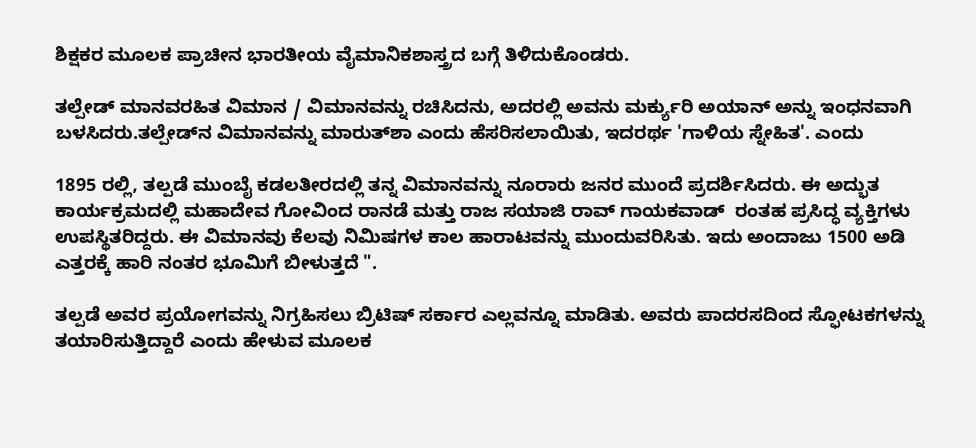ಶಿಕ್ಷಕರ ಮೂಲಕ ಪ್ರಾಚೀನ ಭಾರತೀಯ ವೈಮಾನಿಕಶಾಸ್ತ್ರದ ಬಗ್ಗೆ ತಿಳಿದುಕೊಂಡರು.

ತಲ್ಪೇಡ್ ಮಾನವರಹಿತ ವಿಮಾನ / ವಿಮಾನವನ್ನು ರಚಿಸಿದನು, ಅದರಲ್ಲಿ ಅವನು ಮರ್ಕ್ಯುರಿ ಅಯಾನ್ ಅನ್ನು ಇಂಧನವಾಗಿ ಬಳಸಿದರು.ತಲ್ಪೇಡ್‌ನ ವಿಮಾನವನ್ನು ಮಾರುತ್‌ಶಾ ಎಂದು ಹೆಸರಿಸಲಾಯಿತು, ಇದರರ್ಥ 'ಗಾಳಿಯ ಸ್ನೇಹಿತ'. ಎಂದು

1895 ರಲ್ಲಿ, ತಲ್ಪಡೆ ಮುಂಬೈ ಕಡಲತೀರದಲ್ಲಿ ತನ್ನ ವಿಮಾನವನ್ನು ನೂರಾರು ಜನರ ಮುಂದೆ ಪ್ರದರ್ಶಿಸಿದರು. ಈ ಅದ್ಭುತ ಕಾರ್ಯಕ್ರಮದಲ್ಲಿ ಮಹಾದೇವ ಗೋವಿಂದ ರಾನಡೆ ಮತ್ತು ರಾಜ ಸಯಾಜಿ ರಾವ್ ಗಾಯಕವಾಡ್  ರಂತಹ ಪ್ರಸಿದ್ಧ ವ್ಯಕ್ತಿಗಳು ಉಪಸ್ಥಿತರಿದ್ದರು. ಈ ವಿಮಾನವು ಕೆಲವು ನಿಮಿಷಗಳ ಕಾಲ ಹಾರಾಟವನ್ನು ಮುಂದುವರಿಸಿತು. ಇದು ಅಂದಾಜು 1500 ಅಡಿ ಎತ್ತರಕ್ಕೆ ಹಾರಿ ನಂತರ ಭೂಮಿಗೆ ಬೀಳುತ್ತದೆ ".

ತಲ್ಪಡೆ ಅವರ ಪ್ರಯೋಗವನ್ನು ನಿಗ್ರಹಿಸಲು ಬ್ರಿಟಿಷ್ ಸರ್ಕಾರ ಎಲ್ಲವನ್ನೂ ಮಾಡಿತು. ಅವರು ಪಾದರಸದಿಂದ ಸ್ಫೋಟಕಗಳನ್ನು ತಯಾರಿಸುತ್ತಿದ್ದಾರೆ ಎಂದು ಹೇಳುವ ಮೂಲಕ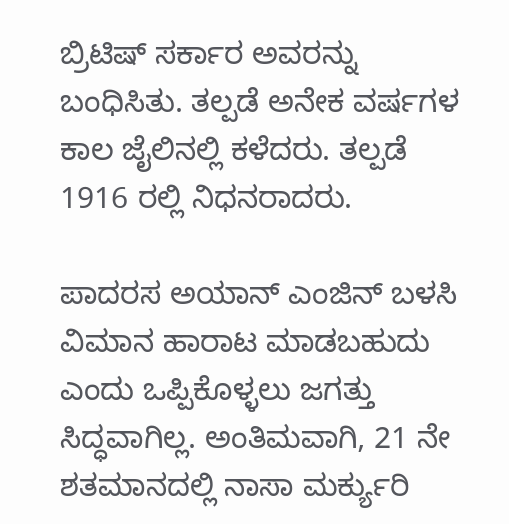ಬ್ರಿಟಿಷ್ ಸರ್ಕಾರ ಅವರನ್ನು ಬಂಧಿಸಿತು. ತಲ್ಪಡೆ ಅನೇಕ ವರ್ಷಗಳ ಕಾಲ ಜೈಲಿನಲ್ಲಿ ಕಳೆದರು. ತಲ್ಪಡೆ 1916 ರಲ್ಲಿ ನಿಧನರಾದರು.

ಪಾದರಸ ಅಯಾನ್ ಎಂಜಿನ್ ಬಳಸಿ ವಿಮಾನ ಹಾರಾಟ ಮಾಡಬಹುದು ಎಂದು ಒಪ್ಪಿಕೊಳ್ಳಲು ಜಗತ್ತು ಸಿದ್ಧವಾಗಿಲ್ಲ. ಅಂತಿಮವಾಗಿ, 21 ನೇ ಶತಮಾನದಲ್ಲಿ ನಾಸಾ ಮರ್ಕ್ಯುರಿ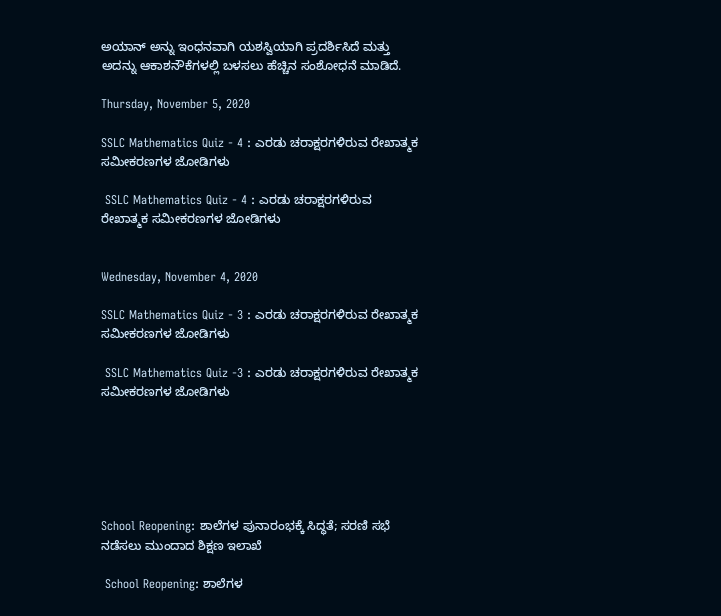ಅಯಾನ್ ಅನ್ನು ಇಂಧನವಾಗಿ ಯಶಸ್ವಿಯಾಗಿ ಪ್ರದರ್ಶಿಸಿದೆ ಮತ್ತು ಅದನ್ನು ಆಕಾಶನೌಕೆಗಳಲ್ಲಿ ಬಳಸಲು ಹೆಚ್ಚಿನ ಸಂಶೋಧನೆ ಮಾಡಿದೆ.

Thursday, November 5, 2020

SSLC Mathematics Quiz - 4 : ಎರಡು ಚರಾಕ್ಷರಗಳಿರುವ ರೇಖಾತ್ಮಕ ಸಮೀಕರಣಗಳ ಜೋಡಿಗಳು

 SSLC Mathematics Quiz - 4 : ಎರಡು ಚರಾಕ್ಷರಗಳಿರುವ ರೇಖಾತ್ಮಕ ಸಮೀಕರಣಗಳ ಜೋಡಿಗಳು


Wednesday, November 4, 2020

SSLC Mathematics Quiz - 3 : ಎರಡು ಚರಾಕ್ಷರಗಳಿರುವ ರೇಖಾತ್ಮಕ ಸಮೀಕರಣಗಳ ಜೋಡಿಗಳು

 SSLC Mathematics Quiz -3 : ಎರಡು ಚರಾಕ್ಷರಗಳಿರುವ ರೇಖಾತ್ಮಕ ಸಮೀಕರಣಗಳ ಜೋಡಿಗಳು






School Reopening: ಶಾಲೆಗಳ ಪುನಾರಂಭಕ್ಕೆ ಸಿದ್ಧತೆ; ಸರಣಿ ಸಭೆ ನಡೆಸಲು ಮುಂದಾದ ಶಿಕ್ಷಣ ಇಲಾಖೆ

 School Reopening: ಶಾಲೆಗಳ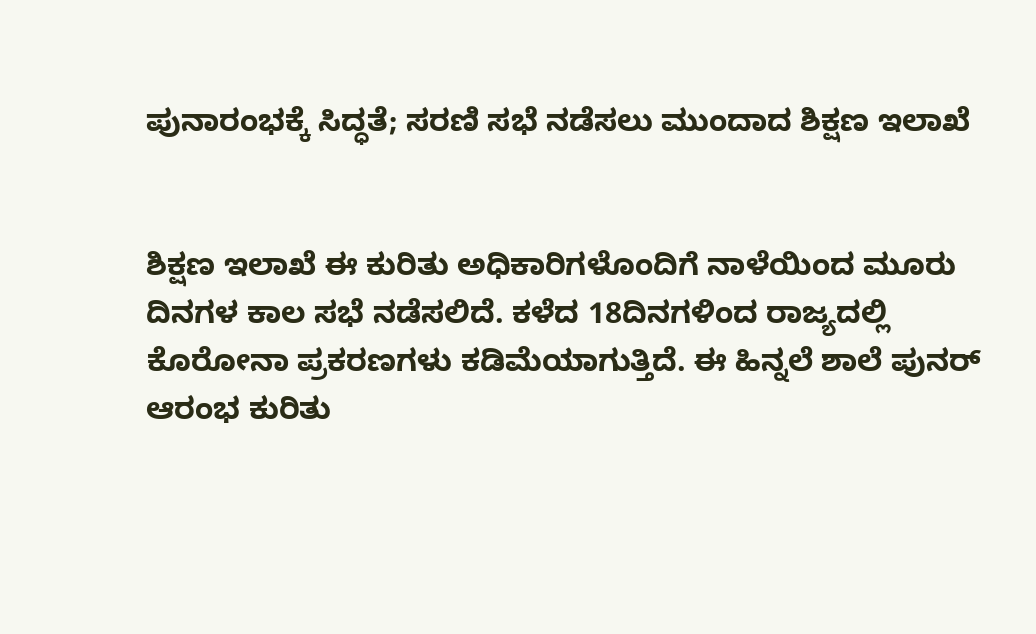ಪುನಾರಂಭಕ್ಕೆ ಸಿದ್ಧತೆ; ಸರಣಿ ಸಭೆ ನಡೆಸಲು ಮುಂದಾದ ಶಿಕ್ಷಣ ಇಲಾಖೆ


ಶಿಕ್ಷಣ ಇಲಾಖೆ ಈ ಕುರಿತು ಅಧಿಕಾರಿಗಳೊಂದಿಗೆ ನಾಳೆಯಿಂದ ಮೂರು ದಿನಗಳ ಕಾಲ ಸಭೆ ನಡೆಸಲಿದೆ. ಕಳೆದ 18ದಿನಗಳಿಂದ ರಾಜ್ಯದಲ್ಲಿ ಕೊರೋನಾ ಪ್ರಕರಣಗಳು ಕಡಿಮೆಯಾಗುತ್ತಿದೆ. ಈ ಹಿನ್ನಲೆ ಶಾಲೆ ಪುನರ್ ಆರಂಭ ಕುರಿತು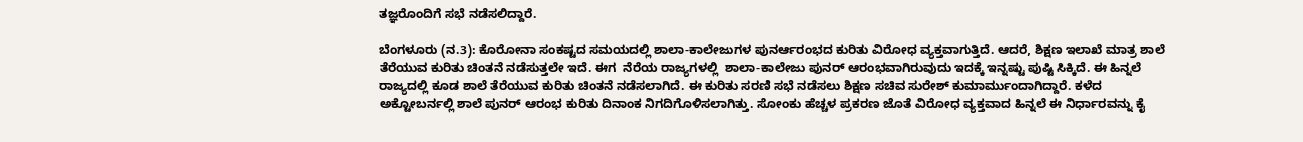ತಜ್ಞರೊಂದಿಗೆ ಸಭೆ ನಡೆಸಲಿದ್ದಾರೆ.

ಬೆಂಗಳೂರು (ನ.3): ಕೊರೋನಾ ಸಂಕಷ್ಟದ ಸಮಯದಲ್ಲಿ ಶಾಲಾ-ಕಾಲೇಜುಗಳ ಪುನರ್ಆರಂಭದ ಕುರಿತು ವಿರೋಧ ವ್ಯಕ್ತವಾಗುತ್ತಿದೆ. ಆದರೆ, ಶಿಕ್ಷಣ ಇಲಾಖೆ ಮಾತ್ರ ಶಾಲೆ ತೆರೆಯುವ ಕುರಿತು ಚಿಂತನೆ ನಡೆಸುತ್ತಲೇ ಇದೆ. ಈಗ  ನೆರೆಯ ರಾಜ್ಯಗಳಲ್ಲಿ  ಶಾಲಾ-ಕಾಲೇಜು ಪುನರ್ ಆರಂಭವಾಗಿರುವುದು ಇದಕ್ಕೆ ಇನ್ನಷ್ಟು ಪುಷ್ಟಿ ಸಿಕ್ಕಿದೆ. ಈ ಹಿನ್ನಲೆ ರಾಜ್ಯದಲ್ಲಿ ಕೂಡ ಶಾಲೆ ತೆರೆಯುವ ಕುರಿತು ಚಿಂತನೆ ನಡೆಸಲಾಗಿದೆ. ಈ ಕುರಿತು ಸರಣಿ ಸಭೆ ನಡೆಸಲು ಶಿಕ್ಷಣ ಸಚಿವ ಸುರೇಶ್ ಕುಮಾರ್ಮುಂದಾಗಿದ್ದಾರೆ. ಕಳೆದ ಅಕ್ಟೋಬರ್ನಲ್ಲಿ ಶಾಲೆ ಪುನರ್ ಆರಂಭ ಕುರಿತು ದಿನಾಂಕ ನಿಗದಿಗೊಳಿಸಲಾಗಿತ್ತು. ಸೋಂಕು ಹೆಚ್ಚಳ ಪ್ರಕರಣ ಜೊತೆ ವಿರೋಧ ವ್ಯಕ್ತವಾದ ಹಿನ್ನಲೆ ಈ ನಿರ್ಧಾರವನ್ನು ಕೈ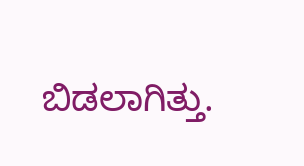ಬಿಡಲಾಗಿತ್ತು.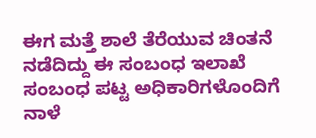ಈಗ ಮತ್ತೆ ಶಾಲೆ ತೆರೆಯುವ ಚಿಂತನೆ ನಡೆದಿದ್ದು ಈ ಸಂಬಂಧ ಇಲಾಖೆ ಸಂಬಂಧ ಪಟ್ಟ ಅಧಿಕಾರಿಗಳೊಂದಿಗೆ ನಾಳೆ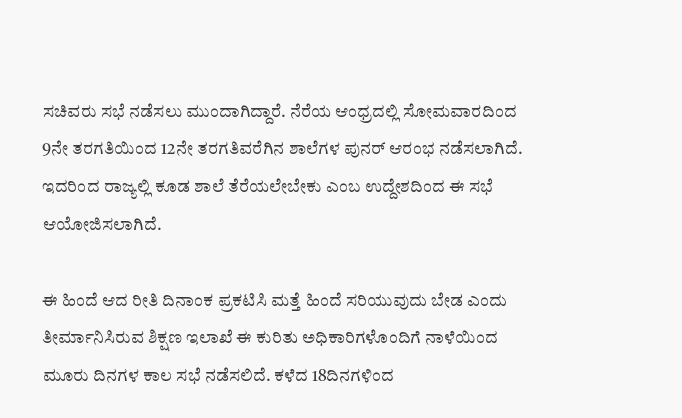ಸಚಿವರು ಸಭೆ ನಡೆಸಲು ಮುಂದಾಗಿದ್ದಾರೆ. ನೆರೆಯ ಆಂಧ್ರದಲ್ಲಿ ಸೋಮವಾರದಿಂದ 9ನೇ ತರಗತಿಯಿಂದ 12ನೇ ತರಗತಿವರೆಗಿನ ಶಾಲೆಗಳ ಪುನರ್ ಆರಂಭ ನಡೆಸಲಾಗಿದೆ. ಇದರಿಂದ ರಾಜ್ಯಲ್ಲಿ ಕೂಡ ಶಾಲೆ ತೆರೆಯಲೇಬೇಕು ಎಂಬ ಉದ್ದೇಶದಿಂದ ಈ ಸಭೆ ಆಯೋಜಿಸಲಾಗಿದೆ.

ಈ ಹಿಂದೆ ಆದ ರೀತಿ ದಿನಾಂಕ ಪ್ರಕಟಿಸಿ ಮತ್ತೆ ಹಿಂದೆ ಸರಿಯುವುದು ಬೇಡ ಎಂದು ತೀರ್ಮಾನಿಸಿರುವ ಶಿಕ್ಷಣ ಇಲಾಖೆ ಈ ಕುರಿತು ಅಧಿಕಾರಿಗಳೊಂದಿಗೆ ನಾಳೆಯಿಂದ ಮೂರು ದಿನಗಳ ಕಾಲ ಸಭೆ ನಡೆಸಲಿದೆ. ಕಳೆದ 18ದಿನಗಳಿಂದ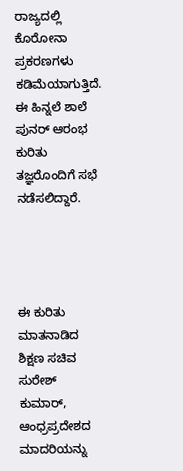ರಾಜ್ಯದಲ್ಲಿ ಕೊರೋನಾ ಪ್ರಕರಣಗಳು ಕಡಿಮೆಯಾಗುತ್ತಿದೆ. ಈ ಹಿನ್ನಲೆ ಶಾಲೆ ಪುನರ್ ಆರಂಭ ಕುರಿತು ತಜ್ಞರೊಂದಿಗೆ ಸಭೆ ನಡೆಸಲಿದ್ದಾರೆ.




ಈ ಕುರಿತು ಮಾತನಾಡಿದ ಶಿಕ್ಷಣ ಸಚಿವ ಸುರೇಶ್ ಕುಮಾರ್, ಆಂಧ್ರಪ್ರದೇಶದ ಮಾದರಿಯನ್ನು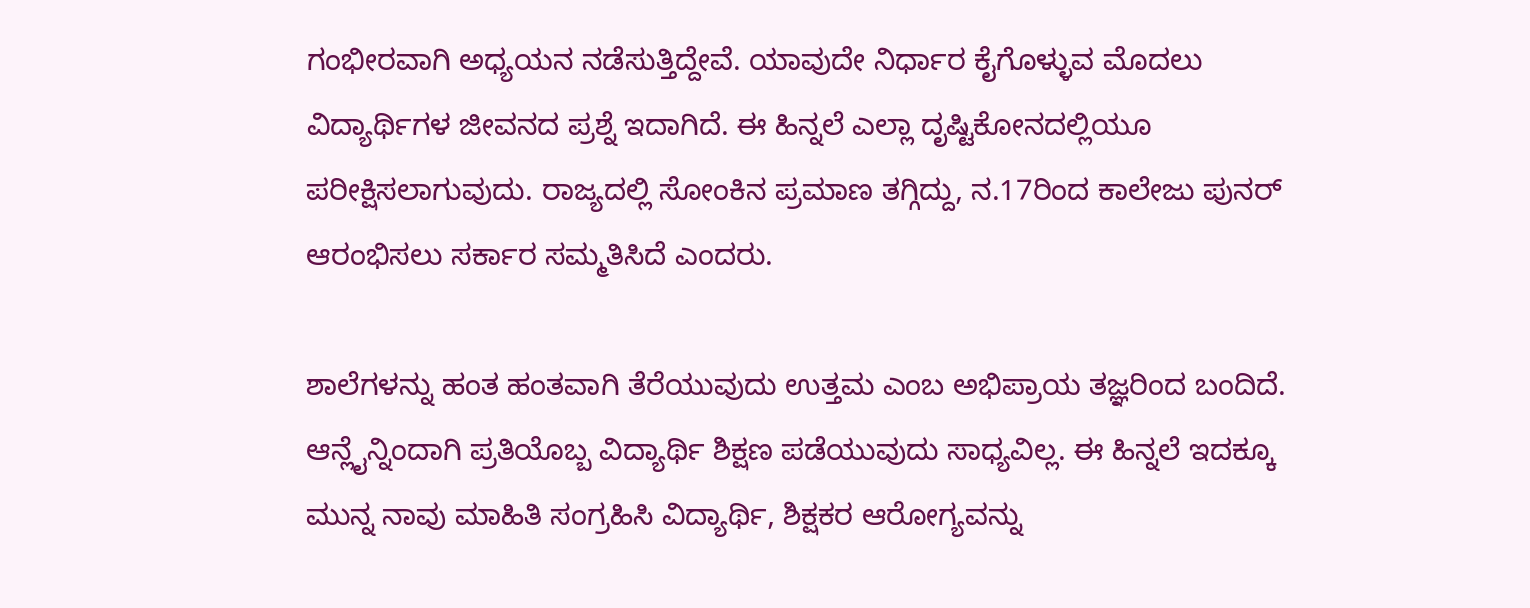ಗಂಭೀರವಾಗಿ ಅಧ್ಯಯನ ನಡೆಸುತ್ತಿದ್ದೇವೆ. ಯಾವುದೇ ನಿರ್ಧಾರ ಕೈಗೊಳ್ಳುವ ಮೊದಲು ವಿದ್ಯಾರ್ಥಿಗಳ ಜೀವನದ ಪ್ರಶ್ನೆ ಇದಾಗಿದೆ. ಈ ಹಿನ್ನಲೆ ಎಲ್ಲಾ ದೃಷ್ಟಿಕೋನದಲ್ಲಿಯೂ ಪರೀಕ್ಷಿಸಲಾಗುವುದು. ರಾಜ್ಯದಲ್ಲಿ ಸೋಂಕಿನ ಪ್ರಮಾಣ ತಗ್ಗಿದ್ದು, ನ.17ರಿಂದ ಕಾಲೇಜು ಪುನರ್ ಆರಂಭಿಸಲು ಸರ್ಕಾರ ಸಮ್ಮತಿಸಿದೆ ಎಂದರು.

ಶಾಲೆಗಳನ್ನು ಹಂತ ಹಂತವಾಗಿ ತೆರೆಯುವುದು ಉತ್ತಮ ಎಂಬ ಅಭಿಪ್ರಾಯ ತಜ್ಞರಿಂದ ಬಂದಿದೆ. ಆನ್ಲೈನ್ನಿಂದಾಗಿ ಪ್ರತಿಯೊಬ್ಬ ವಿದ್ಯಾರ್ಥಿ ಶಿಕ್ಷಣ ಪಡೆಯುವುದು ಸಾಧ್ಯವಿಲ್ಲ. ಈ ಹಿನ್ನಲೆ ಇದಕ್ಕೂ ಮುನ್ನ ನಾವು ಮಾಹಿತಿ ಸಂಗ್ರಹಿಸಿ ವಿದ್ಯಾರ್ಥಿ, ಶಿಕ್ಷಕರ ಆರೋಗ್ಯವನ್ನು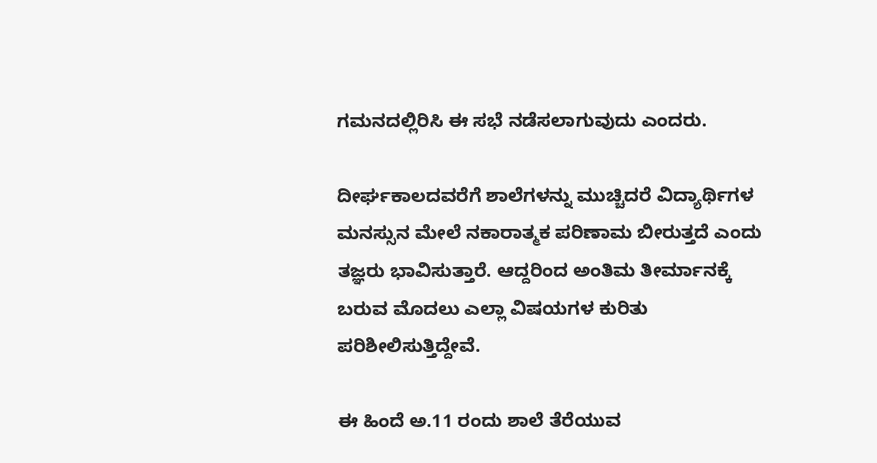ಗಮನದಲ್ಲಿರಿಸಿ ಈ ಸಭೆ ನಡೆಸಲಾಗುವುದು ಎಂದರು.

ದೀರ್ಘಕಾಲದವರೆಗೆ ಶಾಲೆಗಳನ್ನು ಮುಚ್ಚಿದರೆ ವಿದ್ಯಾರ್ಥಿಗಳ ಮನಸ್ಸುನ ಮೇಲೆ ನಕಾರಾತ್ಮಕ ಪರಿಣಾಮ ಬೀರುತ್ತದೆ ಎಂದು ತಜ್ಞರು ಭಾವಿಸುತ್ತಾರೆ. ಆದ್ದರಿಂದ ಅಂತಿಮ ತೀರ್ಮಾನಕ್ಕೆ ಬರುವ ಮೊದಲು ಎಲ್ಲಾ ವಿಷಯಗಳ ಕುರಿತು ಪರಿಶೀಲಿಸುತ್ತಿದ್ದೇವೆ.

ಈ ಹಿಂದೆ ಅ.11 ರಂದು ಶಾಲೆ ತೆರೆಯುವ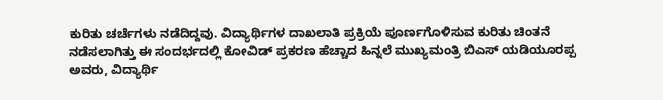ಕುರಿತು ಚರ್ಚೆಗಳು ನಡೆದಿದ್ದವು. ವಿದ್ಯಾರ್ಥಿಗಳ ದಾಖಲಾತಿ ಪ್ರಕ್ರಿಯೆ ಪೂರ್ಣಗೊಳಿಸುವ ಕುರಿತು ಚಿಂತನೆ ನಡೆಸಲಾಗಿತ್ತು ಈ ಸಂದರ್ಭದಲ್ಲಿ ಕೋವಿಡ್ ಪ್ರಕರಣ ಹೆಚ್ಚಾದ ಹಿನ್ನಲೆ ಮುಖ್ಯಮಂತ್ರಿ ಬಿಎಸ್ ಯಡಿಯೂರಪ್ಪ ಅವರು, ವಿದ್ಯಾರ್ಥಿ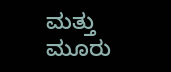ಮತ್ತು ಮೂರು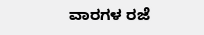ವಾರಗಳ ರಜೆ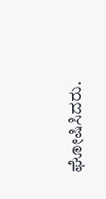ಘೋಷಿಸಿದರು.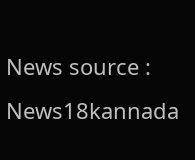News source : News18kannada